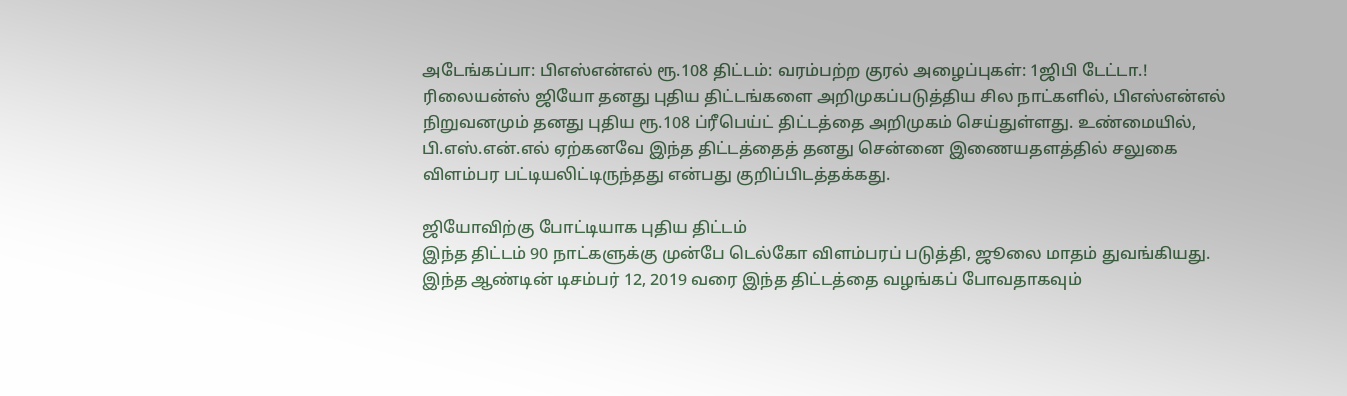அடேங்கப்பா: பிஎஸ்என்எல் ரூ.108 திட்டம்: வரம்பற்ற குரல் அழைப்புகள்: 1ஜிபி டேட்டா.!
ரிலையன்ஸ் ஜியோ தனது புதிய திட்டங்களை அறிமுகப்படுத்திய சில நாட்களில், பிஎஸ்என்எல் நிறுவனமும் தனது புதிய ரூ.108 ப்ரீபெய்ட் திட்டத்தை அறிமுகம் செய்துள்ளது. உண்மையில், பி.எஸ்.என்.எல் ஏற்கனவே இந்த திட்டத்தைத் தனது சென்னை இணையதளத்தில் சலுகை விளம்பர பட்டியலிட்டிருந்தது என்பது குறிப்பிடத்தக்கது.

ஜியோவிற்கு போட்டியாக புதிய திட்டம்
இந்த திட்டம் 90 நாட்களுக்கு முன்பே டெல்கோ விளம்பரப் படுத்தி, ஜூலை மாதம் துவங்கியது. இந்த ஆண்டின் டிசம்பர் 12, 2019 வரை இந்த திட்டத்தை வழங்கப் போவதாகவும்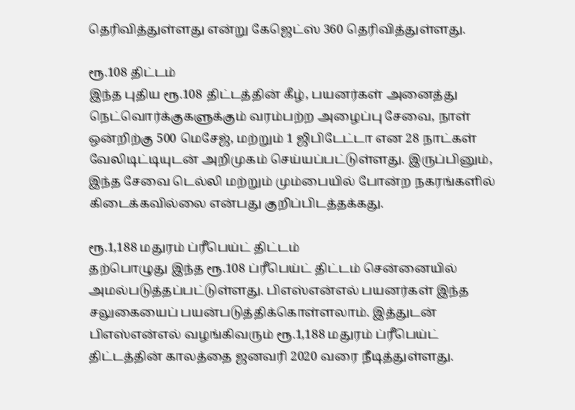தெரிவித்துள்ளது என்று கேஜெட்ஸ் 360 தெரிவித்துள்ளது.

ரூ.108 திட்டம்
இந்த புதிய ரூ.108 திட்டத்தின் கீழ், பயனர்கள் அனைத்து நெட்வொர்க்குகளுக்கும் வரம்பற்ற அழைப்பு சேவை, நாள் ஒன்றிற்கு 500 மெசேஜ், மற்றும் 1 ஜிபிடேட்டா என 28 நாட்கள் வேலிடிட்டியுடன் அறிமுகம் செய்யப்பட்டுள்ளது. இருப்பினும், இந்த சேவை டெல்லி மற்றும் மும்பையில் போன்ற நகரங்களில் கிடைக்கவில்லை என்பது குறிப்பிடத்தக்கது.

ரூ.1,188 மதுரம் ப்ரீபெய்ட் திட்டம்
தற்பொழுது இந்த ரூ.108 ப்ரீபெய்ட் திட்டம் சென்னையில் அமல்படுத்தப்பட்டுள்ளது. பிஎஸ்என்எல் பயனர்கள் இந்த சலுகையைப் பயன்படுத்திக்கொள்ளலாம். இத்துடன் பிஎஸ்என்எல் வழங்கிவரும் ரூ.1,188 மதுரம் ப்ரீபெய்ட் திட்டத்தின் காலத்தை ஜனவரி 2020 வரை நீடித்துள்ளது.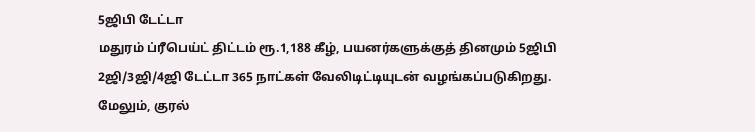5ஜிபி டேட்டா
மதுரம் ப்ரீபெய்ட் திட்டம் ரூ.1,188 கீழ், பயனர்களுக்குத் தினமும் 5ஜிபி 2ஜி/3ஜி/4ஜி டேட்டா 365 நாட்கள் வேலிடிட்டியுடன் வழங்கப்படுகிறது. மேலும், குரல்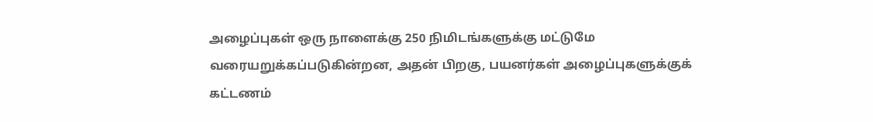அழைப்புகள் ஒரு நாளைக்கு 250 நிமிடங்களுக்கு மட்டுமே வரையறுக்கப்படுகின்றன, அதன் பிறகு, பயனர்கள் அழைப்புகளுக்குக் கட்டணம்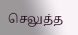செலுத்த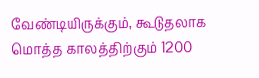வேண்டியிருக்கும், கூடுதலாக மொத்த காலத்திற்கும் 1200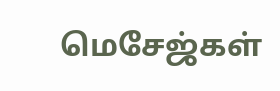மெசேஜ்கள்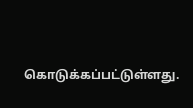கொடுக்கப்பட்டுள்ளது.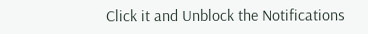Click it and Unblock the Notifications